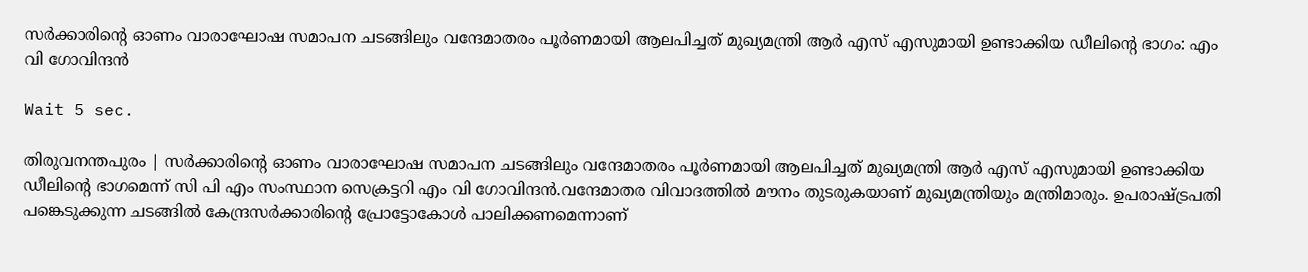സര്‍ക്കാരിന്റെ ഓണം വാരാഘോഷ സമാപന ചടങ്ങിലും വന്ദേമാതരം പൂര്‍ണമായി ആലപിച്ചത് മുഖ്യമന്ത്രി ആര്‍ എസ് എസുമായി ഉണ്ടാക്കിയ ഡീലിന്റെ ഭാഗം: എം വി ഗോവിന്ദന്‍

Wait 5 sec.

തിരുവനന്തപുരം | സര്‍ക്കാരിന്റെ ഓണം വാരാഘോഷ സമാപന ചടങ്ങിലും വന്ദേമാതരം പൂര്‍ണമായി ആലപിച്ചത് മുഖ്യമന്ത്രി ആര്‍ എസ് എസുമായി ഉണ്ടാക്കിയ ഡീലിന്റെ ഭാഗമെന്ന് സി പി എം സംസ്ഥാന സെക്രട്ടറി എം വി ഗോവിന്ദന്‍.വന്ദേമാതര വിവാദത്തില്‍ മൗനം തുടരുകയാണ് മുഖ്യമന്ത്രിയും മന്ത്രിമാരും. ഉപരാഷ്ട്രപതി പങ്കെടുക്കുന്ന ചടങ്ങില്‍ കേന്ദ്രസര്‍ക്കാരിന്റെ പ്രോട്ടോകോള്‍ പാലിക്കണമെന്നാണ്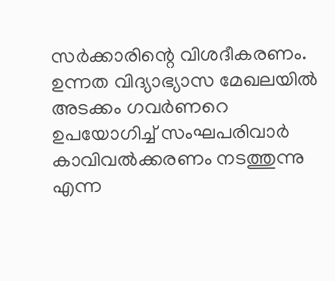സര്‍ക്കാരിന്റെ വിശദീകരണം. ഉന്നത വിദ്യാഭ്യാസ മേഖലയില്‍ അടക്കം ഗവര്‍ണറെ ഉപയോഗിച്ച് സംഘപരിവാര്‍ കാവിവല്‍ക്കരണം നടത്തുന്നു എന്ന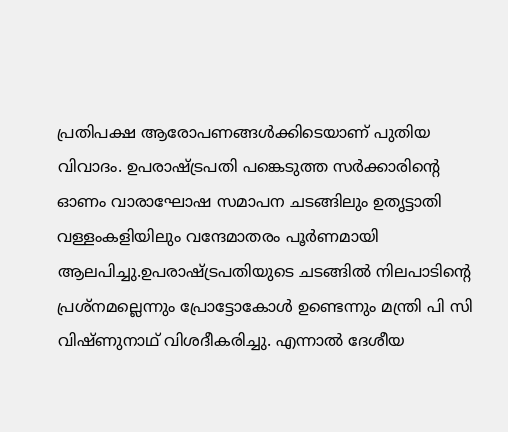പ്രതിപക്ഷ ആരോപണങ്ങള്‍ക്കിടെയാണ് പുതിയ വിവാദം. ഉപരാഷ്ട്രപതി പങ്കെടുത്ത സര്‍ക്കാരിന്റെ ഓണം വാരാഘോഷ സമാപന ചടങ്ങിലും ഉതൃട്ടാതി വള്ളംകളിയിലും വന്ദേമാതരം പൂര്‍ണമായി ആലപിച്ചു.ഉപരാഷ്ട്രപതിയുടെ ചടങ്ങില്‍ നിലപാടിന്റെ പ്രശ്നമല്ലെന്നും പ്രോട്ടോകോള്‍ ഉണ്ടെന്നും മന്ത്രി പി സി വിഷ്ണുനാഥ് വിശദീകരിച്ചു. എന്നാല്‍ ദേശീയ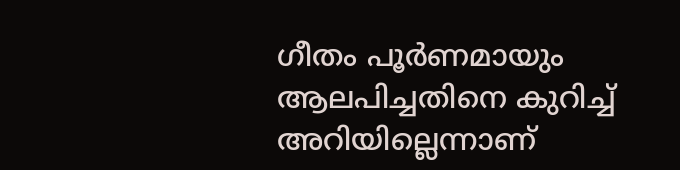ഗീതം പൂര്‍ണമായും ആലപിച്ചതിനെ കുറിച്ച് അറിയില്ലെന്നാണ്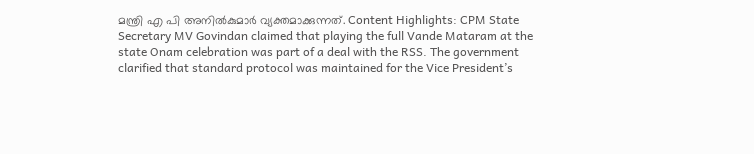മന്ത്രി എ പി അനില്‍കുമാര്‍ വ്യക്തമാക്കുന്നത്. Content Highlights: CPM State Secretary MV Govindan claimed that playing the full Vande Mataram at the state Onam celebration was part of a deal with the RSS. The government clarified that standard protocol was maintained for the Vice President’s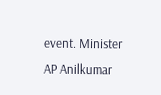event. Minister AP Anilkumar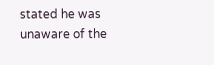stated he was unaware of the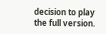decision to play the full version.